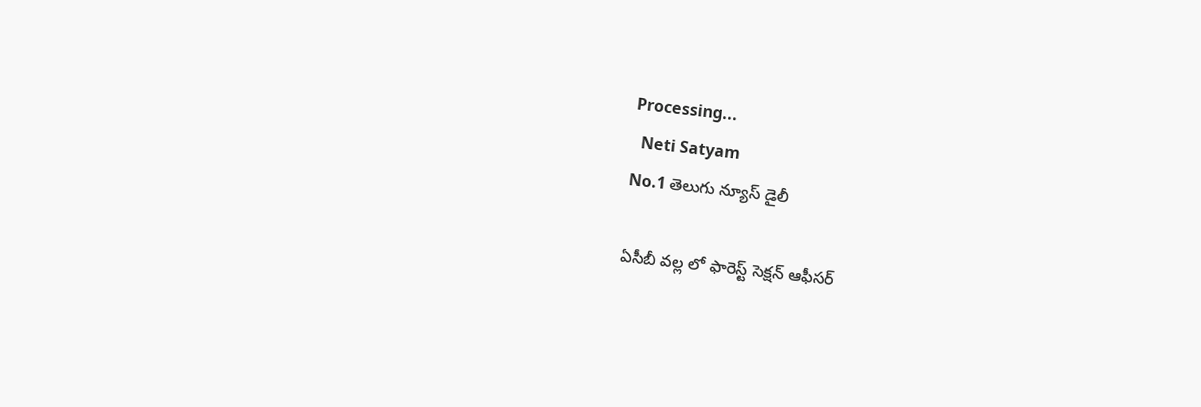Processing...
  Neti Satyam
No.1 తెలుగు న్యూస్ డైలీ

ఏసీబీ వల్ల లో ఫారెస్ట్ సెక్షన్ ఆఫీసర్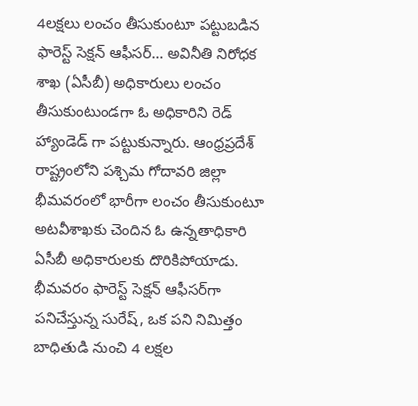4లక్షలు లంచం తీసుకుంటూ పట్టుబడిన ఫారెస్ట్ సెక్షన్ ఆఫీసర్‌… అవినీతి నిరోధక శాఖ (ఏసీబీ) అధికారులు లంచం తీసుకుంటుండగా ఓ అధికారిని రెడ్ హ్యాండెడ్ గా పట్టుకున్నారు. ఆంధ్రప్రదేశ్ రాష్ట్రంలోని పశ్చిమ గోదావరి జిల్లా భీమవరంలో భారీగా లంచం తీసుకుంటూ అటవీశాఖకు చెందిన ఓ ఉన్నతాధికారి ఏసీబీ అధికారులకు దొరికిపోయాడు. భీమవరం ఫారెస్ట్ సెక్షన్ ఆఫీసర్‌గా పనిచేస్తున్న సురేష్, ఒక పని నిమిత్తం బాధితుడి నుంచి 4 లక్షల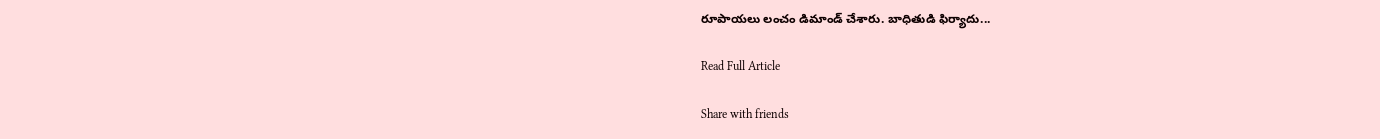రూపాయలు లంచం డిమాండ్ చేశారు. బాధితుడి ఫిర్యాదు...

Read Full Article

Share with friends